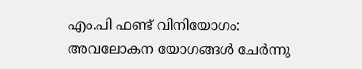എം.പി ഫണ്ട് വിനിയോഗം: അവലോകന യോഗങ്ങള്‍ ചേര്‍ന്നു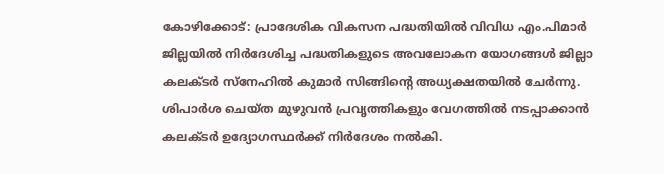കോഴിക്കോട്: പ്രാദേശിക വികസന പദ്ധതിയില്‍ വിവിധ എം.പിമാര്‍ ജില്ലയില്‍ നിര്‍ദേശിച്ച പദ്ധതികളുടെ അവലോകന യോഗങ്ങള്‍ ജില്ലാ കലക്ടര്‍ സ്‌നേഹില്‍ കുമാര്‍ സിങ്ങിന്റെ അധ്യക്ഷതയില്‍ ചേര്‍ന്നു. ശിപാര്‍ശ ചെയ്ത മുഴുവന്‍ പ്രവൃത്തികളും വേഗത്തില്‍ നടപ്പാക്കാന്‍ കലക്ടര്‍ ഉദ്യോഗസ്ഥര്‍ക്ക് നിര്‍ദേശം നല്‍കി.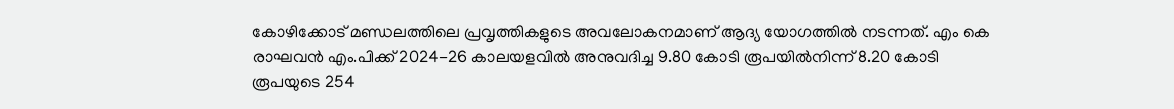കോഴിക്കോട് മണ്ഡലത്തിലെ പ്രവൃത്തികളുടെ അവലോകനമാണ് ആദ്യ യോഗത്തില്‍ നടന്നത്. എം കെ രാഘവന്‍ എം.പിക്ക് 2024-26 കാലയളവില്‍ അനുവദിച്ച 9.80 കോടി രൂപയില്‍നിന്ന് 8.20 കോടി രൂപയുടെ 254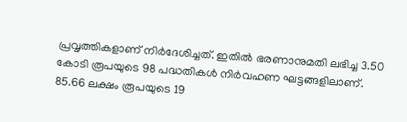പ്രവൃത്തികളാണ് നിര്‍ദേശിച്ചത്. ഇതില്‍ ഭരണാനുമതി ലഭിച്ച 3.50 കോടി രൂപയുടെ 98 പദ്ധതികള്‍ നിര്‍വഹണ ഘട്ടങ്ങളിലാണ്. 85.66 ലക്ഷം രൂപയുടെ 19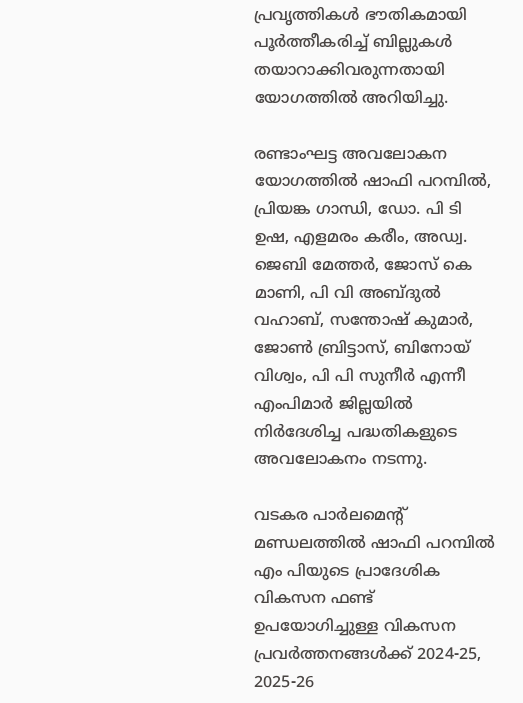പ്രവൃത്തികള്‍ ഭൗതികമായി പൂര്‍ത്തീകരിച്ച് ബില്ലുകള്‍ തയാറാക്കിവരുന്നതായി യോഗത്തില്‍ അറിയിച്ചു.

രണ്ടാംഘട്ട അവലോകന യോഗത്തില്‍ ഷാഫി പറമ്പില്‍, പ്രിയങ്ക ഗാന്ധി, ഡോ. പി ടി ഉഷ, എളമരം കരീം, അഡ്വ. ജെബി മേത്തര്‍, ജോസ് കെ മാണി, പി വി അബ്ദുല്‍ വഹാബ്, സന്തോഷ് കുമാര്‍, ജോണ്‍ ബ്രിട്ടാസ്, ബിനോയ് വിശ്വം, പി പി സുനീര്‍ എന്നീ എംപിമാര്‍ ജില്ലയില്‍ നിര്‍ദേശിച്ച പദ്ധതികളുടെ അവലോകനം നടന്നു.

വടകര പാര്‍ലമെന്റ് മണ്ഡലത്തില്‍ ഷാഫി പറമ്പില്‍ എം പിയുടെ പ്രാദേശിക വികസന ഫണ്ട് ഉപയോഗിച്ചുള്ള വികസന പ്രവര്‍ത്തനങ്ങള്‍ക്ക് 2024-25, 2025-26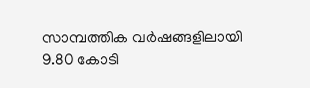സാമ്പത്തിക വര്‍ഷങ്ങളിലായി 9.80 കോടി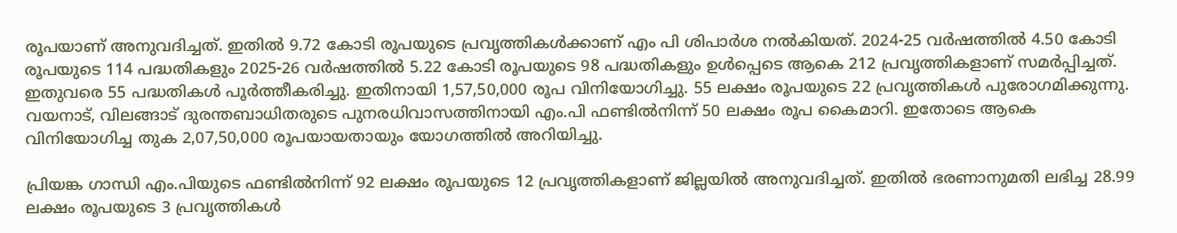രൂപയാണ് അനുവദിച്ചത്. ഇതില്‍ 9.72 കോടി രൂപയുടെ പ്രവൃത്തികള്‍ക്കാണ് എം പി ശിപാര്‍ശ നല്‍കിയത്. 2024-25 വര്‍ഷത്തില്‍ 4.50 കോടി രൂപയുടെ 114 പദ്ധതികളും 2025-26 വര്‍ഷത്തില്‍ 5.22 കോടി രൂപയുടെ 98 പദ്ധതികളും ഉള്‍പ്പെടെ ആകെ 212 പ്രവൃത്തികളാണ് സമര്‍പ്പിച്ചത്. ഇതുവരെ 55 പദ്ധതികള്‍ പൂര്‍ത്തീകരിച്ചു. ഇതിനായി 1,57,50,000 രൂപ വിനിയോഗിച്ചു. 55 ലക്ഷം രൂപയുടെ 22 പ്രവൃത്തികള്‍ പുരോഗമിക്കുന്നു. വയനാട്, വിലങ്ങാട് ദുരന്തബാധിതരുടെ പുനരധിവാസത്തിനായി എം.പി ഫണ്ടില്‍നിന്ന് 50 ലക്ഷം രൂപ കൈമാറി. ഇതോടെ ആകെ വിനിയോഗിച്ച തുക 2,07,50,000 രൂപയായതായും യോഗത്തില്‍ അറിയിച്ചു.

പ്രിയങ്ക ഗാന്ധി എം.പിയുടെ ഫണ്ടില്‍നിന്ന് 92 ലക്ഷം രൂപയുടെ 12 പ്രവൃത്തികളാണ് ജില്ലയില്‍ അനുവദിച്ചത്. ഇതില്‍ ഭരണാനുമതി ലഭിച്ച 28.99 ലക്ഷം രൂപയുടെ 3 പ്രവൃത്തികള്‍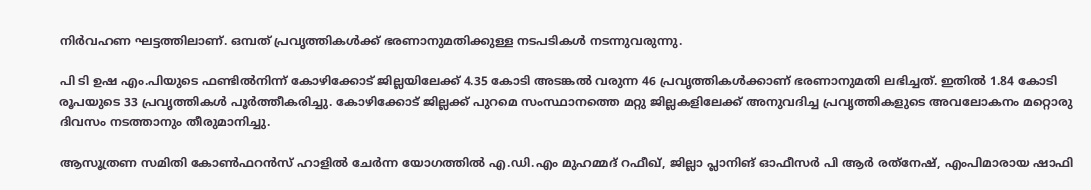നിര്‍വഹണ ഘട്ടത്തിലാണ്. ഒമ്പത് പ്രവൃത്തികള്‍ക്ക് ഭരണാനുമതിക്കുള്ള നടപടികള്‍ നടന്നുവരുന്നു.

പി ടി ഉഷ എം.പിയുടെ ഫണ്ടില്‍നിന്ന് കോഴിക്കോട് ജില്ലയിലേക്ക് 4.35 കോടി അടങ്കല്‍ വരുന്ന 46 പ്രവൃത്തികള്‍ക്കാണ് ഭരണാനുമതി ലഭിച്ചത്. ഇതില്‍ 1.84 കോടി രൂപയുടെ 33 പ്രവൃത്തികള്‍ പൂര്‍ത്തീകരിച്ചു. കോഴിക്കോട് ജില്ലക്ക് പുറമെ സംസ്ഥാനത്തെ മറ്റു ജില്ലകളിലേക്ക് അനുവദിച്ച പ്രവൃത്തികളുടെ അവലോകനം മറ്റൊരു ദിവസം നടത്താനും തീരുമാനിച്ചു.

ആസൂത്രണ സമിതി കോണ്‍ഫറന്‍സ് ഹാളില്‍ ചേര്‍ന്ന യോഗത്തില്‍ എ.ഡി.എം മുഹമ്മദ് റഫീഖ്, ജില്ലാ പ്ലാനിങ് ഓഫീസര്‍ പി ആര്‍ രത്‌നേഷ്, എംപിമാരായ ഷാഫി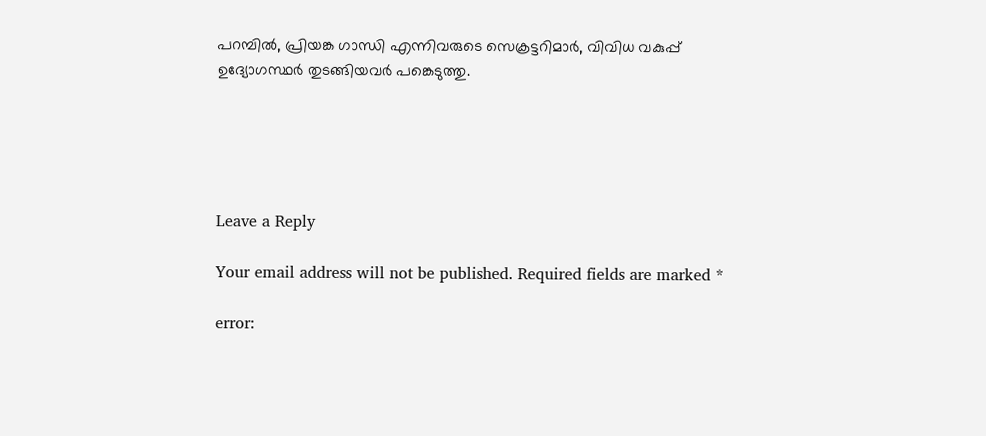പറമ്പില്‍, പ്രിയങ്ക ഗാന്ധി എന്നിവരുടെ സെക്രട്ടറിമാര്‍, വിവിധ വകുപ്പ് ഉദ്യോഗസ്ഥര്‍ തുടങ്ങിയവര്‍ പങ്കെടുത്തു.





Leave a Reply

Your email address will not be published. Required fields are marked *

error: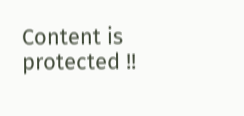Content is protected !!